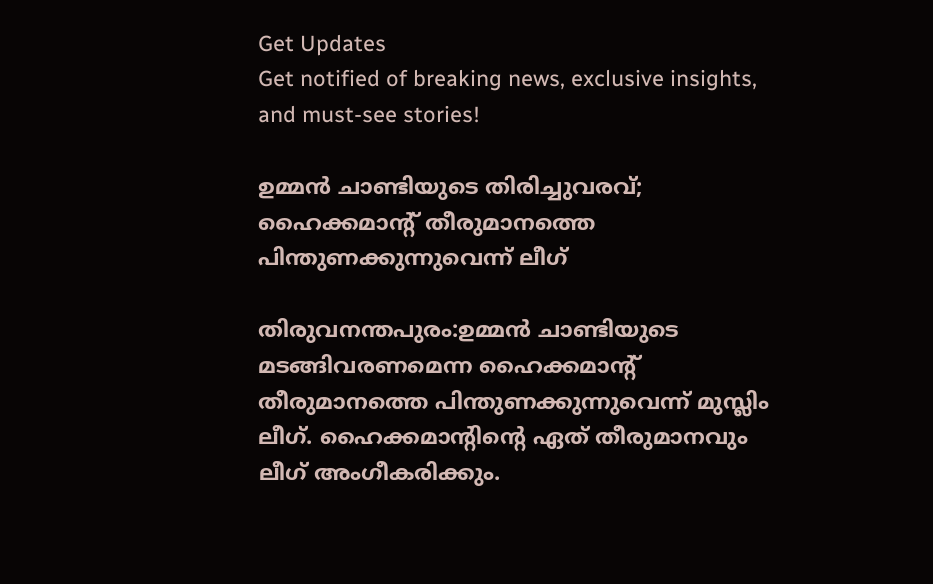Get Updates
Get notified of breaking news, exclusive insights, and must-see stories!

ഉമ്മന്‍ ചാണ്ടിയുടെ തിരിച്ചുവരവ്‌; ഹൈക്കമാന്റ്‌ തീരുമാനത്തെ പിന്തുണക്കുന്നുവെന്ന്‌ ലീഗ്‌

തിരുവനന്തപുരം:ഉമ്മന്‍ ചാണ്ടിയുടെ മടങ്ങിവരണമെന്ന ഹൈക്കമാന്റ്‌ തീരുമാനത്തെ പിന്തുണക്കുന്നുവെന്ന്‌ മുസ്ലിം ലീഗ്‌. ഹൈക്കമാന്റിന്റെ ഏത്‌ തീരുമാനവും ലീഗ്‌ അംഗീകരിക്കും.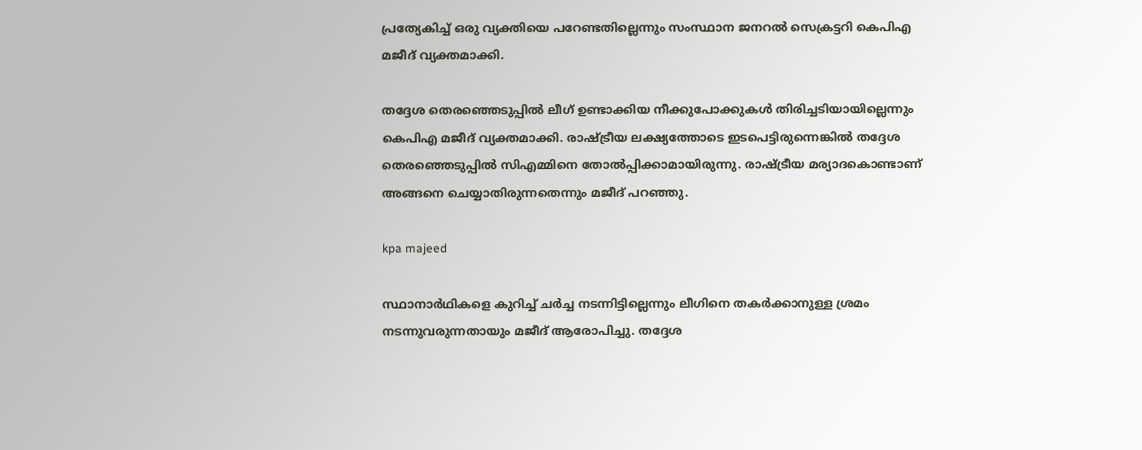പ്രത്യേകിച്ച്‌ ഒരു വ്യക്തിയെ പറേണ്ടതില്ലെന്നും സംസ്ഥാന ജനറല്‍ സെക്രട്ടറി കെപിഎ മജീദ്‌ വ്യക്തമാക്കി.

തദ്ദേശ തെരഞ്ഞെടുപ്പില്‍ ലീഗ്‌ ഉണ്ടാക്കിയ നീക്കുപോക്കുകള്‍ തിരിച്ചടിയായില്ലെന്നും കെപിഎ മജീദ്‌ വ്യക്തമാക്കി. രാഷ്ട്രീയ ലക്ഷ്യത്തോടെ ഇടപെട്ടിരുന്നെങ്കില്‍ തദ്ദേശ തെരഞ്ഞെടുപ്പില്‍ സിഎമ്മിനെ തോല്‍പ്പിക്കാമായിരുന്നു. രാഷ്ട്രീയ മര്യാദകൊണ്ടാണ്‌ അങ്ങനെ ചെയ്യാതിരുന്നതെന്നും മജീദ്‌ പറഞ്ഞു.

kpa majeed

സ്ഥാനാര്‍ഥികളെ കുറിച്ച്‌ ചര്‍ച്ച നടന്നിട്ടില്ലെന്നും ലീഗിനെ തകര്‍ക്കാനുള്ള ശ്രമം നടന്നുവരുന്നതായും മജീദ്‌ ആരോപിച്ചു. തദ്ദേശ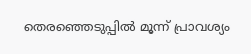തെരഞ്ഞെടുപ്പില്‍ മൂന്ന്‌ പ്രാവശ്യം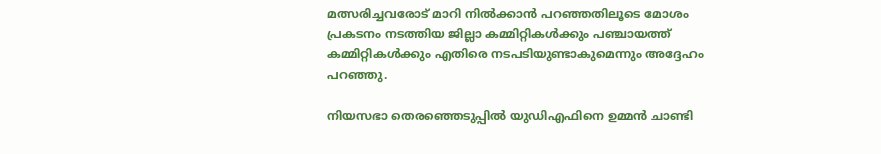മത്സരിച്ചവരോട്‌ മാറി നില്‍ക്കാന്‍ പറഞ്ഞതിലൂടെ മോശം പ്രകടനം നടത്തിയ ജില്ലാ കമ്മിറ്റികള്‍ക്കും പഞ്ചായത്ത്‌ കമ്മിറ്റികള്‍ക്കും എതിരെ നടപടിയുണ്ടാകുമെന്നും അദ്ദേഹം പറഞ്ഞു.

നിയസഭാ തെരഞ്ഞെടുപ്പില്‍ യുഡിഎഫിനെ ഉമ്മന്‍ ചാണ്ടി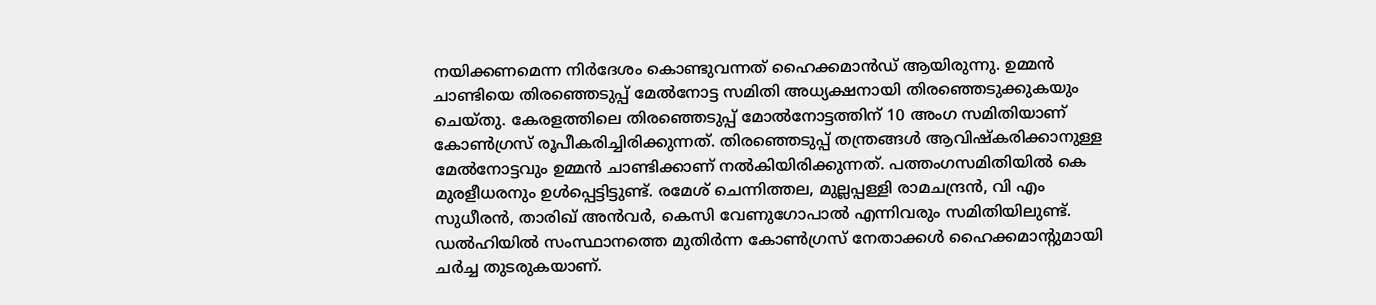നയിക്കണമെന്ന നിര്‍ദേശം കൊണ്ടുവന്നത്‌ ഹൈക്കമാന്‍ഡ്‌ ആയിരുന്നു. ഉമ്മന്‍ ചാണ്ടിയെ തിരഞ്ഞെടുപ്പ്‌ മേല്‍നോട്ട സമിതി അധ്യക്ഷനായി തിരഞ്ഞെടുക്കുകയും ചെയ്‌തു. കേരളത്തിലെ തിരഞ്ഞെടുപ്പ്‌ മോല്‍നോട്ടത്തിന്‌ 10 അംഗ സമിതിയാണ്‌ കോണ്‍ഗ്രസ്‌ രൂപീകരിച്ചിരിക്കുന്നത്‌. തിരഞ്ഞെടുപ്പ്‌ തന്ത്രങ്ങള്‍ ആവിഷ്‌കരിക്കാനുള്ള മേല്‍നോട്ടവും ഉമ്മന്‍ ചാണ്ടിക്കാണ്‌ നല്‍കിയിരിക്കുന്നത്‌. പത്തംഗസമിതിയില്‍ കെ മുരളീധരനും ഉള്‍പ്പെട്ടിട്ടുണ്ട്‌. രമേശ്‌ ചെന്നിത്തല, മുല്ലപ്പള്ളി രാമചന്ദ്രന്‍, വി എം സുധീരന്‍, താരിഖ്‌ അന്‍വര്‍, കെസി വേണുഗോപാല്‍ എന്നിവരും സമിതിയിലുണ്ട്‌.
ഡല്‍ഹിയില്‍ സംസ്ഥാനത്തെ മുതിര്‍ന്ന കോണ്‍ഗ്രസ്‌ നേതാക്കള്‍ ഹൈക്കമാന്റുമായി ചര്‍ച്ച തുടരുകയാണ്‌.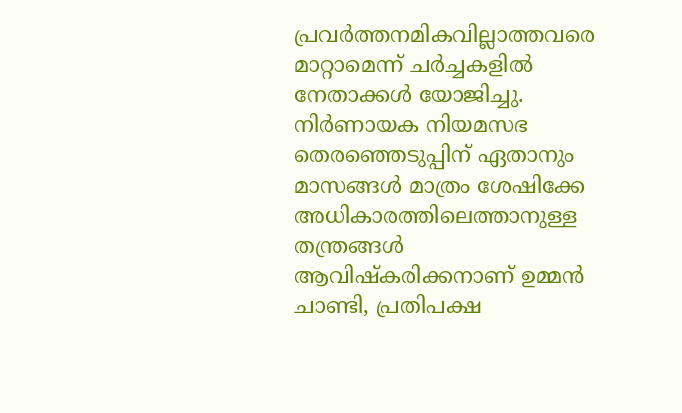പ്രവര്‍ത്തനമികവില്ലാത്തവരെ മാറ്റാമെന്ന്‌ ചര്‍ച്ചകളില്‍ നേതാക്കള്‍ യോജിച്ചു. നിര്‍ണായക നിയമസഭ തെരഞ്ഞെടുപ്പിന്‌ ഏതാനും മാസങ്ങള്‍ മാത്രം ശേഷിക്കേ അധികാരത്തിലെത്താനുള്ള തന്ത്രങ്ങള്‍ ആവിഷ്‌കരിക്കനാണ്‌ ഉമ്മന്‍ ചാണ്ടി, പ്രതിപക്ഷ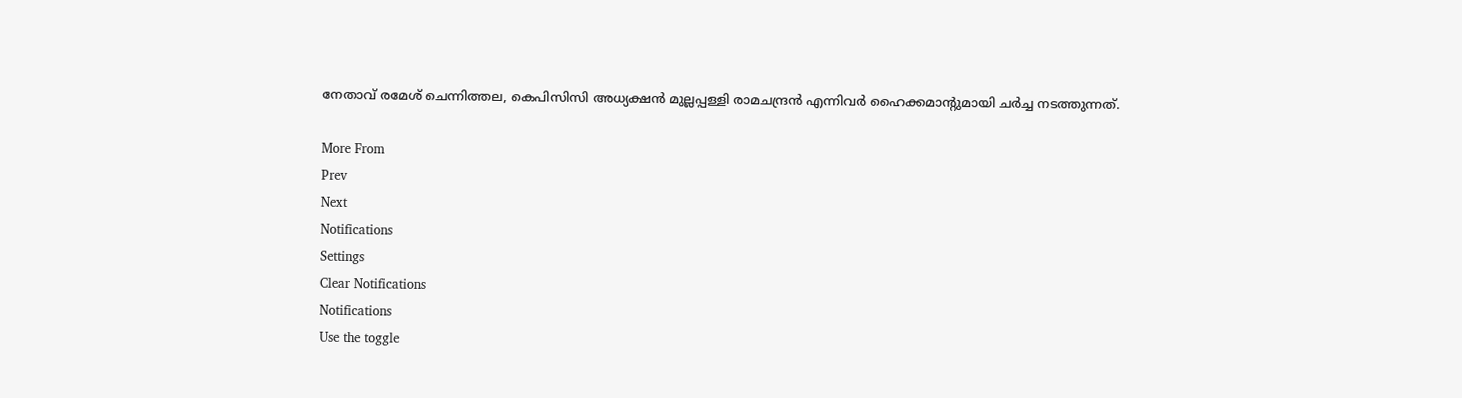നേതാവ്‌ രമേശ്‌ ചെന്നിത്തല, കെപിസിസി അധ്യക്ഷന്‍ മുല്ലപ്പള്ളി രാമചന്ദ്രന്‍ എന്നിവര്‍ ഹൈക്കമാന്റുമായി ചര്‍ച്ച നടത്തുന്നത്‌.

More From
Prev
Next
Notifications
Settings
Clear Notifications
Notifications
Use the toggle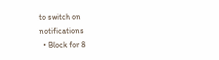to switch on notifications
  • Block for 8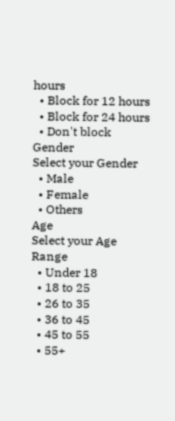hours
  • Block for 12 hours
  • Block for 24 hours
  • Don't block
Gender
Select your Gender
  • Male
  • Female
  • Others
Age
Select your Age Range
  • Under 18
  • 18 to 25
  • 26 to 35
  • 36 to 45
  • 45 to 55
  • 55+